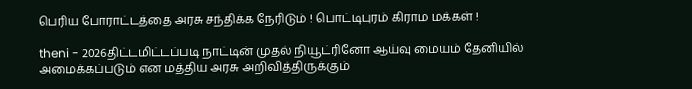பெரிய போராட்டத்தை அரசு சந்திக்க நேரிடும் ! பொட்டிபுரம் கிராம மக்கள் !

theni - 2026திட்டமிட்டப்படி நாட்டின் முதல் நியூட்ரினோ ஆய்வு மையம் தேனியில் அமைக்கப்படும் என மத்திய அரசு அறிவித்திருக்கும்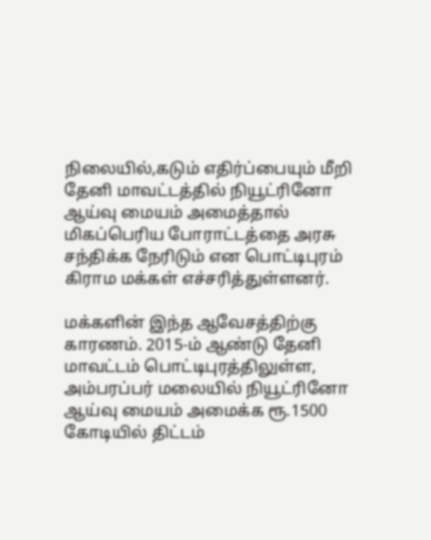நிலையில்,கடும் எதிர்ப்பையும் மீறி தேனி மாவட்டத்தில் நியூட்ரினோ ஆய்வு மையம் அமைத்தால் மிகப்பெரிய போராட்டத்தை அரசு சந்திக்க நேரிடும் என பொட்டிபுரம் கிராம மக்கள் எச்சரித்துள்ளனர்.

மக்களின் இந்த ஆவேசத்திற்கு காரணம். 2015-ம் ஆண்டு தேனி மாவட்டம் பொட்டிபுரத்திலுள்ள, அம்பரப்பர் மலையில் நியூட்ரினோ ஆய்வு மையம் அமைக்க ரூ.1500 கோடியில் திட்டம்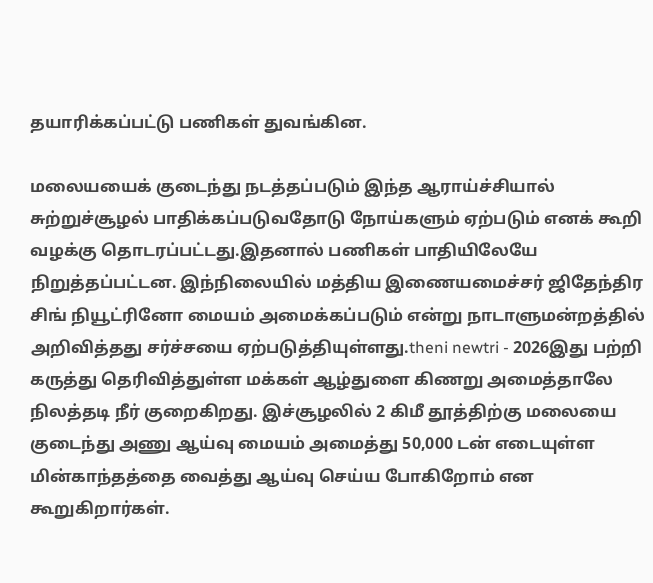தயாரிக்கப்பட்டு பணிகள் துவங்கின.

மலையயைக் குடைந்து நடத்தப்படும் இந்த ஆராய்ச்சியால் சுற்றுச்சூழல் பாதிக்கப்படுவதோடு நோய்களும் ஏற்படும் எனக் கூறி வழக்கு தொடரப்பட்டது.இதனால் பணிகள் பாதியிலேயே நிறுத்தப்பட்டன. இந்நிலையில் மத்திய இணையமைச்சர் ஜிதேந்திர சிங் நியூட்ரினோ மையம் அமைக்கப்படும் என்று நாடாளுமன்றத்தில் அறிவித்தது சர்ச்சயை ஏற்படுத்தியுள்ளது.theni newtri - 2026இது பற்றி கருத்து தெரிவித்துள்ள மக்கள் ஆழ்துளை கிணறு அமைத்தாலே நிலத்தடி நீர் குறைகிறது. இச்சூழலில் 2 கிமீ தூத்திற்கு மலையை குடைந்து அணு ஆய்வு மையம் அமைத்து 50,000 டன் எடையுள்ள மின்காந்தத்தை வைத்து ஆய்வு செய்ய போகிறோம் என கூறுகிறார்கள்.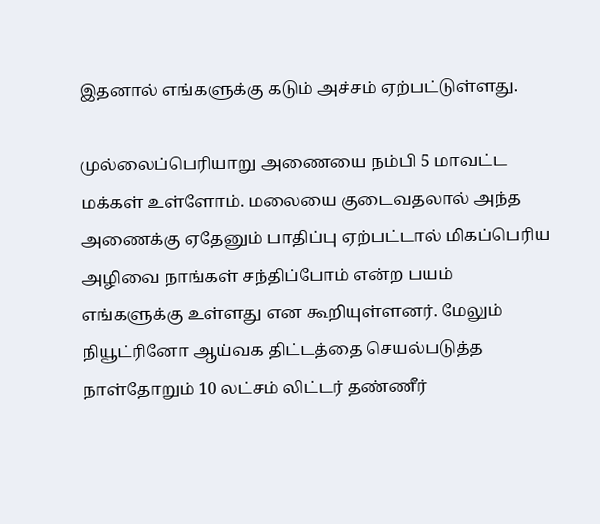இதனால் எங்களுக்கு கடும் அச்சம் ஏற்பட்டுள்ளது.

முல்லைப்பெரியாறு அணையை நம்பி 5 மாவட்ட மக்கள் உள்ளோம். மலையை குடைவதலால் அந்த அணைக்கு ஏதேனும் பாதிப்பு ஏற்பட்டால் மிகப்பெரிய அழிவை நாங்கள் சந்திப்போம் என்ற பயம் எங்களுக்கு உள்ளது என கூறியுள்ளனர். மேலும் நியூட்ரினோ ஆய்வக திட்டத்தை செயல்படுத்த நாள்தோறும் 10 லட்சம் லிட்டர் தண்ணீர்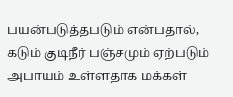பயன்படுத்தபடும் என்பதால், கடும் குடிநீர் பஞ்சமும் ஏற்படும் அபாயம் உள்ளதாக மக்கள்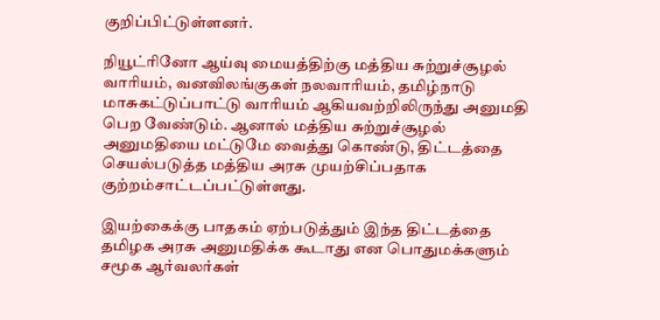குறிப்பிட்டுள்ளனர்.

நியூட்ரினோ ஆய்வு மையத்திற்கு மத்திய சுற்றுச்சூழல் வாரியம், வனவிலங்குகள் நலவாரியம், தமிழ்நாடு மாசுகட்டுப்பாட்டு வாரியம் ஆகியவற்றிலிருந்து அனுமதி பெற வேண்டும். ஆனால் மத்திய சுற்றுச்சூழல் அனுமதியை மட்டுமே வைத்து கொண்டு, திட்டத்தை செயல்படுத்த மத்திய அரசு முயற்சிப்பதாக குற்றம்சாட்டப்பட்டுள்ளது.

இயற்கைக்கு பாதகம் ஏற்படுத்தும் இந்த திட்டத்தை தமிழக அரசு அனுமதிக்க கூடாது என பொதுமக்களும் சமூக ஆர்வலர்கள்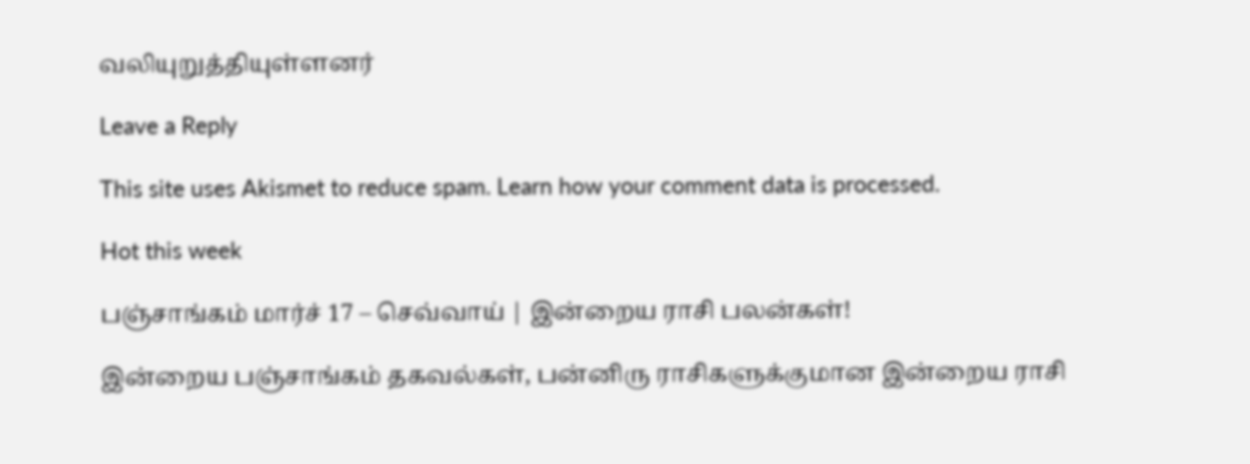வலியுறுத்தியுள்ளனர்

Leave a Reply

This site uses Akismet to reduce spam. Learn how your comment data is processed.

Hot this week

பஞ்சாங்கம் மார்ச் 17 – செவ்வாய் | இன்றைய ராசி பலன்கள்!

இன்றைய பஞ்சாங்கம் தகவல்கள், பன்னிரு ராசிகளுக்குமான இன்றைய ராசி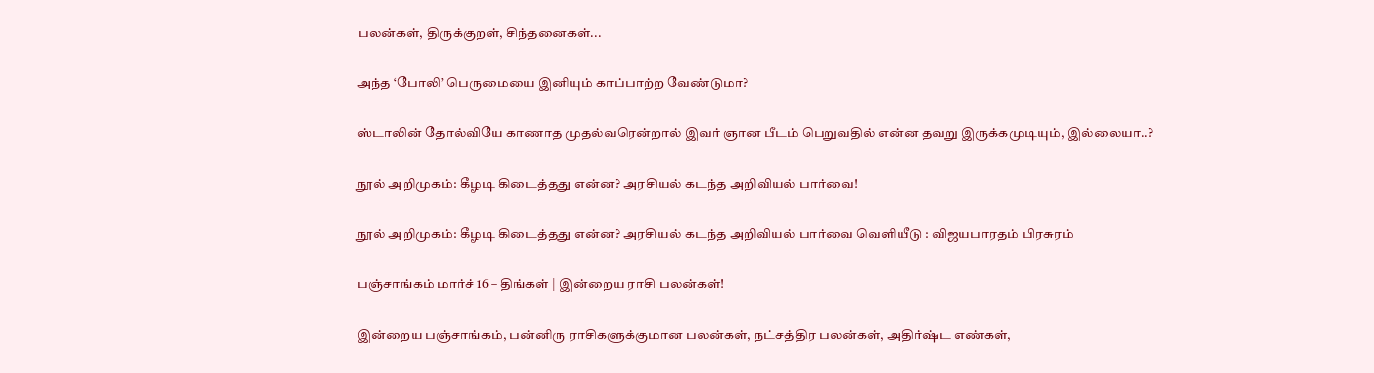பலன்கள், திருக்குறள், சிந்தனைகள்...

அந்த ‘போலி’ பெருமையை இனியும் காப்பாற்ற வேண்டுமா?

ஸ்டாலின் தோல்வியே காணாத முதல்வரென்றால் இவர் ஞான பீடம் பெறுவதில் என்ன தவறு இருக்கமுடியும், இல்லையா..?

நூல் அறிமுகம்: கீழடி கிடைத்தது என்ன? அரசியல் கடந்த அறிவியல் பார்வை!

நூல் அறிமுகம்: கீழடி கிடைத்தது என்ன? அரசியல் கடந்த அறிவியல் பார்வை வெளியீடு : விஜயபாரதம் பிரசுரம்

பஞ்சாங்கம் மார்ச் 16 – திங்கள் | இன்றைய ராசி பலன்கள்!

இன்றைய பஞ்சாங்கம், பன்னிரு ராசிகளுக்குமான பலன்கள், நட்சத்திர பலன்கள், அதிர்ஷ்ட எண்கள்,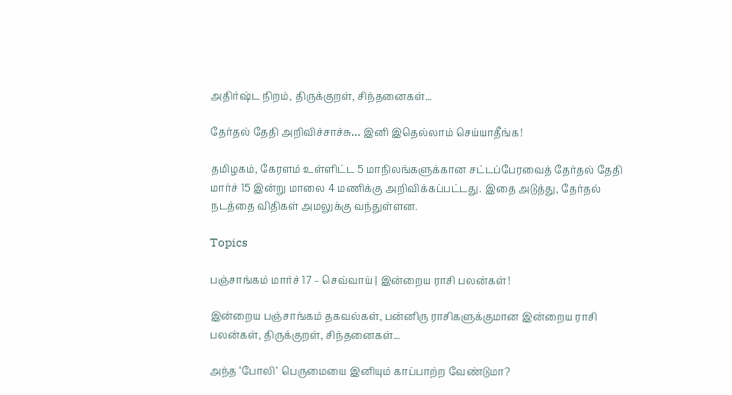அதிர்ஷ்ட நிறம், திருக்குறள், சிந்தனைகள்...

தேர்தல் தேதி அறிவிச்சாச்சு… இனி இதெல்லாம் செய்யாதீங்க!

தமிழகம், கேரளம் உள்ளிட்ட 5 மாநிலங்களுக்கான சட்டப்பேரவைத் தேர்தல் தேதி மார்ச் 15 இன்று மாலை 4 மணிக்கு அறிவிக்கப்பட்டது. இதை அடுத்து, தேர்தல் நடத்தை விதிகள் அமலுக்கு வந்துள்ளன.

Topics

பஞ்சாங்கம் மார்ச் 17 – செவ்வாய் | இன்றைய ராசி பலன்கள்!

இன்றைய பஞ்சாங்கம் தகவல்கள், பன்னிரு ராசிகளுக்குமான இன்றைய ராசி பலன்கள், திருக்குறள், சிந்தனைகள்...

அந்த ‘போலி’ பெருமையை இனியும் காப்பாற்ற வேண்டுமா?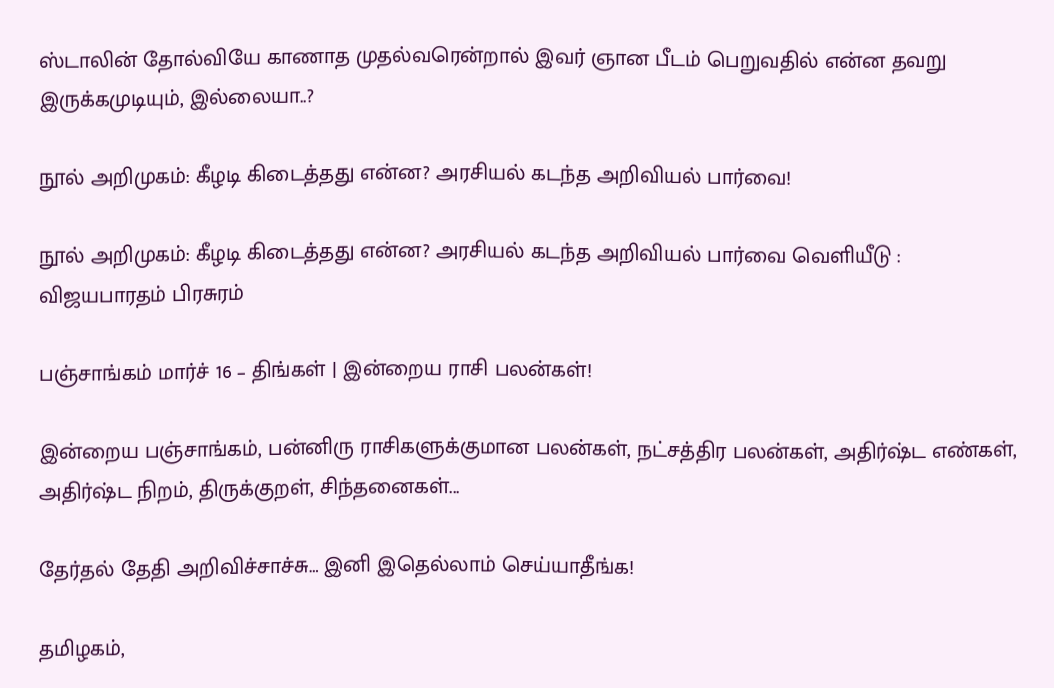ஸ்டாலின் தோல்வியே காணாத முதல்வரென்றால் இவர் ஞான பீடம் பெறுவதில் என்ன தவறு இருக்கமுடியும், இல்லையா..?

நூல் அறிமுகம்: கீழடி கிடைத்தது என்ன? அரசியல் கடந்த அறிவியல் பார்வை!

நூல் அறிமுகம்: கீழடி கிடைத்தது என்ன? அரசியல் கடந்த அறிவியல் பார்வை வெளியீடு : விஜயபாரதம் பிரசுரம்

பஞ்சாங்கம் மார்ச் 16 – திங்கள் | இன்றைய ராசி பலன்கள்!

இன்றைய பஞ்சாங்கம், பன்னிரு ராசிகளுக்குமான பலன்கள், நட்சத்திர பலன்கள், அதிர்ஷ்ட எண்கள், அதிர்ஷ்ட நிறம், திருக்குறள், சிந்தனைகள்...

தேர்தல் தேதி அறிவிச்சாச்சு… இனி இதெல்லாம் செய்யாதீங்க!

தமிழகம்,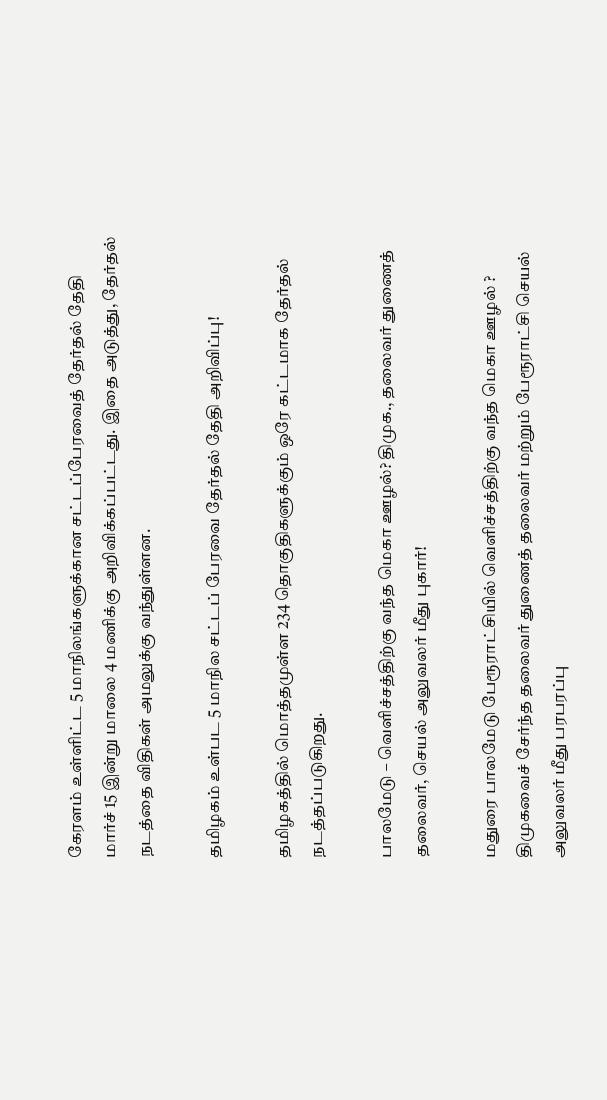கேரளம் உள்ளிட்ட 5 மாநிலங்களுக்கான சட்டப்பேரவைத் தேர்தல் தேதி மார்ச் 15 இன்று மாலை 4 மணிக்கு அறிவிக்கப்பட்டது. இதை அடுத்து, தேர்தல் நடத்தை விதிகள் அமலுக்கு வந்துள்ளன.

தமிழகம் உள்பட 5 மாநில சட்டப் பேரவை தேர்தல் தேதி அறிவிப்பு!

தமிழகத்தில் மொத்தமுள்ள 234 தொகுதிகளுக்கும் ஒரே கட்டமாக தேர்தல் நடத்தப்படுகிறது.

பாலமேடு – வெளிச்சத்திற்கு வந்த மெகா ஊழல்? திமுக., தலைவர் துணைத் தலைவர், செயல் அலுவலர் மீது புகார்!

மதுரை பாலமேடு பேரூராட்சியில் வெளிச்சத்திற்கு வந்த மெகா ஊழல் ? திமுகவைச் சேர்ந்த தலைவர் துணைத் தலைவர் மற்றும் பேரூராட்சி செயல் அலுவலர் மீது பரபரப்பு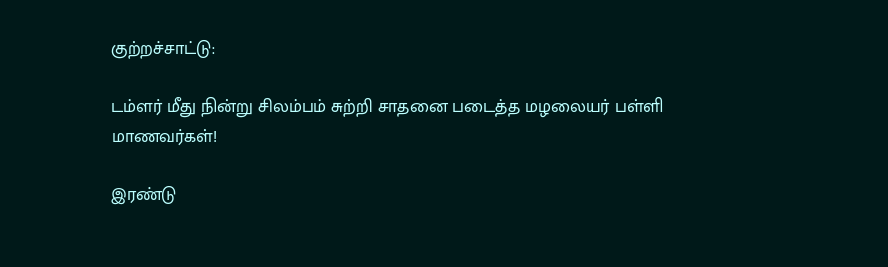குற்றச்சாட்டு:

டம்ளர் மீது நின்று சிலம்பம் சுற்றி சாதனை படைத்த மழலையர் பள்ளி மாணவர்கள்!

இரண்டு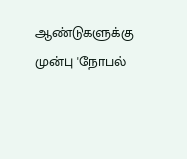ஆண்டுகளுக்கு முன்பு 'நோபல்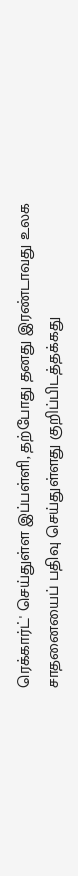ரெக்கார்ட்' செய்துள்ள இப்பள்ளி, தற்போது தனது இரண்டாவது உலக சாதனையைப் பதிவு செய்துள்ளது குறிப்பிடத்தக்கது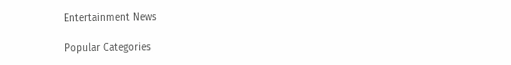Entertainment News

Popular Categories